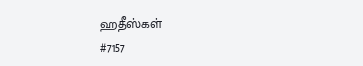ஹதீஸ்கள்
#7157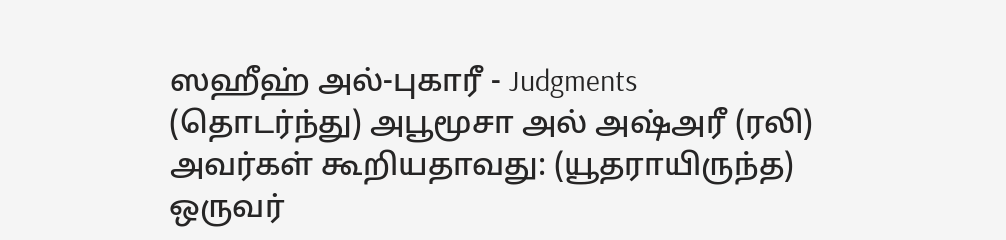ஸஹீஹ் அல்-புகாரீ - Judgments
(தொடர்ந்து) அபூமூசா அல் அஷ்அரீ (ரலி) அவர்கள் கூறியதாவது: (யூதராயிருந்த) ஒருவர்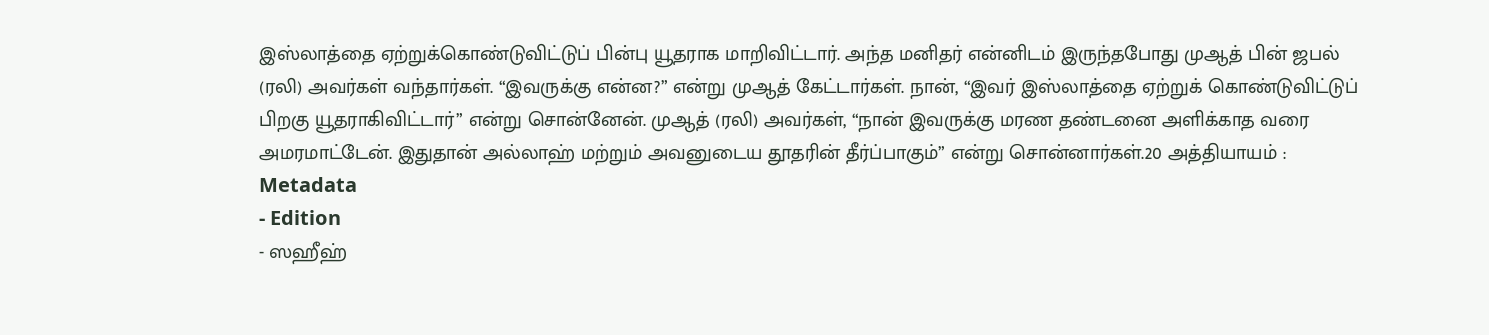இஸ்லாத்தை ஏற்றுக்கொண்டுவிட்டுப் பின்பு யூதராக மாறிவிட்டார். அந்த மனிதர் என்னிடம் இருந்தபோது முஆத் பின் ஜபல் (ரலி) அவர்கள் வந்தார்கள். “இவருக்கு என்ன?” என்று முஆத் கேட்டார்கள். நான், “இவர் இஸ்லாத்தை ஏற்றுக் கொண்டுவிட்டுப் பிறகு யூதராகிவிட்டார்” என்று சொன்னேன். முஆத் (ரலி) அவர்கள், “நான் இவருக்கு மரண தண்டனை அளிக்காத வரை அமரமாட்டேன். இதுதான் அல்லாஹ் மற்றும் அவனுடைய தூதரின் தீர்ப்பாகும்” என்று சொன்னார்கள்.20 அத்தியாயம் :
Metadata
- Edition
- ஸஹீஹ்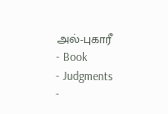அல்-புகாரீ
- Book
- Judgments
-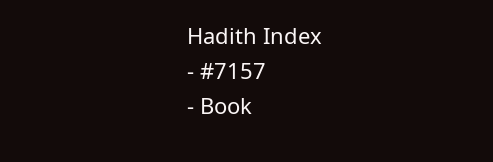Hadith Index
- #7157
- Book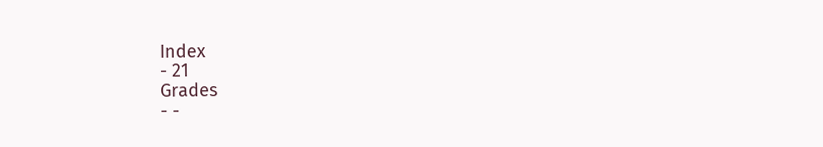Index
- 21
Grades
- -